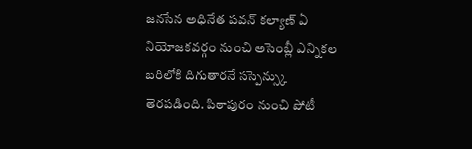జనసేన అధినేత పవన్ కల్యాణ్ ఏ నియోజకవర్గం నుంచి అసెంబ్లీ ఎన్నికల బరిలోకి దిగుతారనే సస్పెన్స్కు తెరపడింది. పిఠాపురం నుంచి పోటీ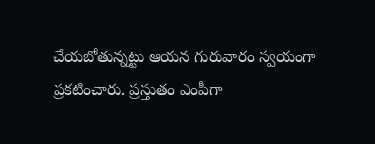చేయబోతున్నట్టు ఆయన గురువారం స్వయంగా ప్రకటించారు. ప్రస్తుతం ఎంపీగా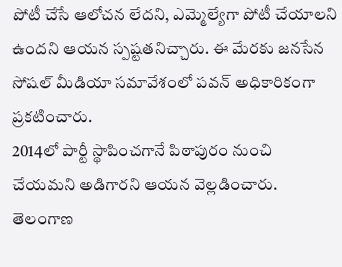పోటీ చేసే ఆలోచన లేదని, ఎమ్మెల్యేగా పోటీ చేయాలని ఉందని ఆయన స్పష్టతనిచ్చారు. ఈ మేరకు జనసేన సోషల్ మీడియా సమావేశంలో పవన్ అధికారికంగా ప్రకటించారు.
2014లో పార్టీ స్థాపించగానే పిఠాపురం నుంచి చేయమని అడిగారని ఆయన వెల్లడించారు. తెలంగాణ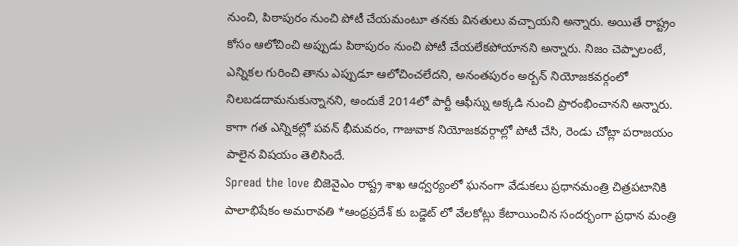నుంచి, పిఠాపురం నుంచి పోటీ చేయమంటూ తనకు వినతులు వచ్చాయని అన్నారు. అయితే రాష్ట్రం కోసం ఆలోచించి అప్పుడు పిఠాపురం నుంచి పోటీ చేయలేకపోయానని అన్నారు. నిజం చెప్పాలంటే, ఎన్నికల గురించి తాను ఎప్పుడూ ఆలోచించలేదని, అనంతపురం అర్బన్ నియోజకవర్గంలో నిలబడదామనుకున్నానని, అందుకే 2014లో పార్టీ ఆఫీస్ను అక్కడి నుంచి ప్రారంభించానని అన్నారు. కాగా గత ఎన్నికల్లో పవన్ భీమవరం, గాజువాక నియోజకవర్గాల్లో పోటీ చేసి, రెండు చోట్లా పరాజయం పాలైన విషయం తెలిసిందే.
Spread the love బిజెవైఎం రాష్ట్ర శాఖ ఆధ్వర్యంలో ఘనంగా వేడుకలు ప్రధానమంత్రి చిత్రపటానికి పాలాభిషేకం అమరావతి *ఆంధ్రప్రదేశ్ కు బడ్జెట్ లో వేలకోట్లు కేటాయించిన సందర్భంగా ప్రధాన మంత్రి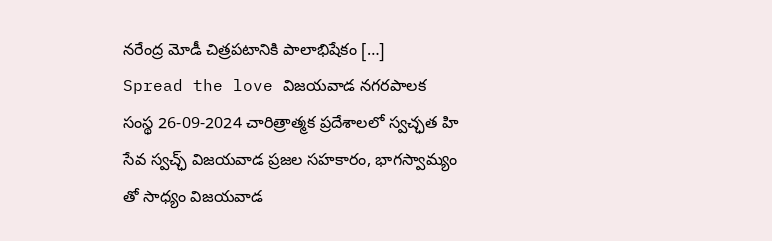నరేంద్ర మోడీ చిత్రపటానికి పాలాభిషేకం […]
Spread the love విజయవాడ నగరపాలక సంస్థ 26-09-2024 చారిత్రాత్మక ప్రదేశాలలో స్వచ్ఛత హి సేవ స్వచ్ఛ్ విజయవాడ ప్రజల సహకారం, భాగస్వామ్యం తో సాధ్యం విజయవాడ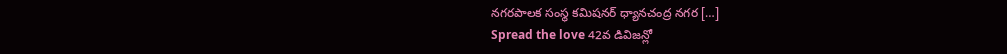నగరపాలక సంస్థ కమిషనర్ ధ్యానచంద్ర నగర […]
Spread the love 42వ డివిజన్లో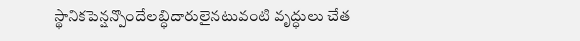స్థానికపెన్షన్పొందేలబ్ధిదారులైనటువంటి వృద్ధులు చేత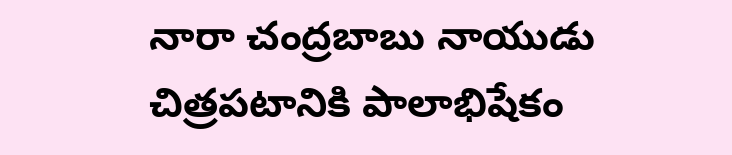నారా చంద్రబాబు నాయుడు చిత్రపటానికి పాలాభిషేకం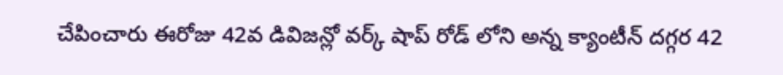చేపించారు ఈరోజు 42వ డివిజన్లో వర్క్ షాప్ రోడ్ లోని అన్న క్యాంటీన్ దగ్గర 42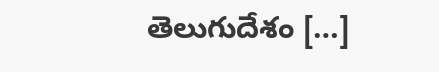తెలుగుదేశం […]